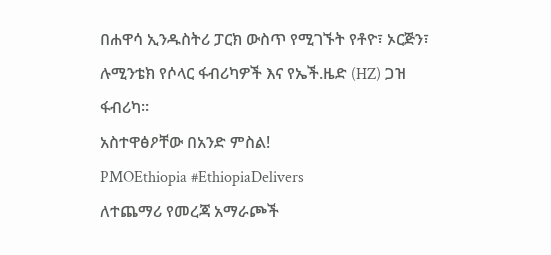በሐዋሳ ኢንዱስትሪ ፓርክ ውስጥ የሚገኙት የቶዮ፣ ኦርጅን፣ ሉሚንቴክ የሶላር ፋብሪካዎች እና የኤች.ዜድ (HZ) ጋዝ ፋብሪካ።
አስተዋፅዖቸው በአንድ ምስል!
PMOEthiopia #EthiopiaDelivers
ለተጨማሪ የመረጃ አማራጮች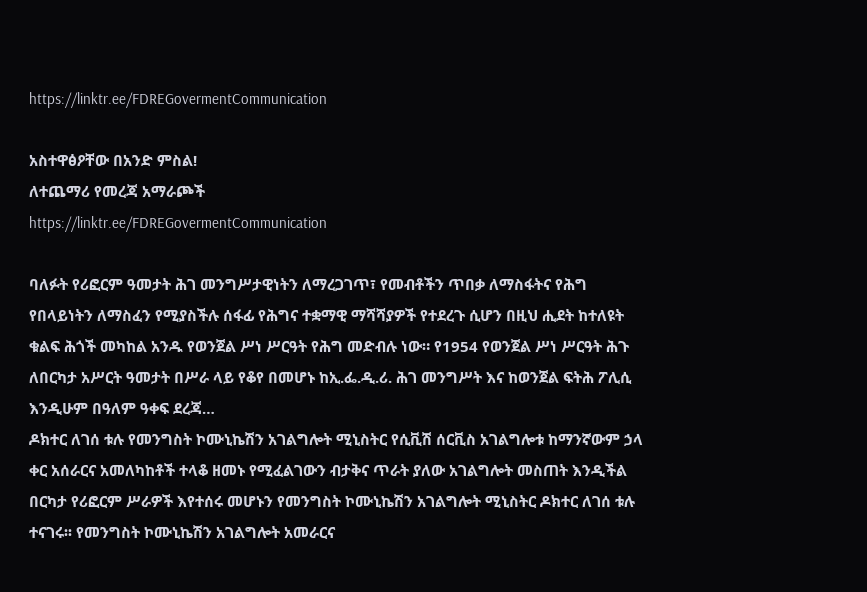https://linktr.ee/FDREGovermentCommunication

አስተዋፅዖቸው በአንድ ምስል!
ለተጨማሪ የመረጃ አማራጮች
https://linktr.ee/FDREGovermentCommunication

ባለፉት የሪፎርም ዓመታት ሕገ መንግሥታዊነትን ለማረጋገጥ፣ የመብቶችን ጥበቃ ለማስፋትና የሕግ የበላይነትን ለማስፈን የሚያስችሉ ሰፋፊ የሕግና ተቋማዊ ማሻሻያዎች የተደረጉ ሲሆን በዚህ ሒደት ከተለዩት ቁልፍ ሕጎች መካከል አንዱ የወንጀል ሥነ ሥርዓት የሕግ መድብሉ ነው። የ1954 የወንጀል ሥነ ሥርዓት ሕጉ ለበርካታ አሥርት ዓመታት በሥራ ላይ የቆየ በመሆኑ ከኢ.ፌ.ዲ.ሪ. ሕገ መንግሥት እና ከወንጀል ፍትሕ ፖሊሲ እንዲሁም በዓለም ዓቀፍ ደረጃ…
ዶክተር ለገሰ ቱሉ የመንግስት ኮሙኒኬሽን አገልግሎት ሚኒስትር የሲቪሽ ሰርቪስ አገልግሎቱ ከማንኛውም ኃላ ቀር አሰራርና አመለካከቶች ተላቆ ዘመኑ የሚፈልገውን ብታቅና ጥራት ያለው አገልግሎት መስጠት እንዲችል በርካታ የሪፎርም ሥራዎች እየተሰሩ መሆኑን የመንግስት ኮሙኒኬሽን አገልግሎት ሚኒስትር ዶክተር ለገሰ ቱሉ ተናገሩ፡፡ የመንግስት ኮሙኒኬሽን አገልግሎት አመራርና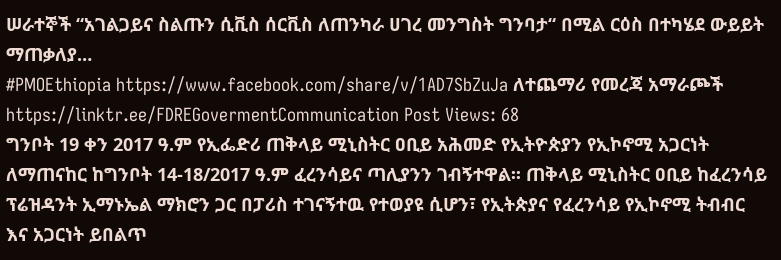ሠራተኞች “አገልጋይና ስልጡን ሲቪስ ሰርቪስ ለጠንካራ ሀገረ መንግስት ግንባታ“ በሚል ርዕስ በተካሄደ ውይይት ማጠቃለያ…
#PMOEthiopia https://www.facebook.com/share/v/1AD7SbZuJa ለተጨማሪ የመረጃ አማራጮች https://linktr.ee/FDREGovermentCommunication Post Views: 68
ግንቦት 19 ቀን 2017 ዓ.ም የኢፌድሪ ጠቅላይ ሚኒስትር ዐቢይ አሕመድ የኢትዮጵያን የኢኮኖሚ አጋርነት ለማጠናከር ከግንቦት 14-18/2017 ዓ.ም ፈረንሳይና ጣሊያንን ገብኝተዋል፡፡ ጠቅላይ ሚኒስትር ዐቢይ ከፈረንሳይ ፕሬዝዳንት ኢማኑኤል ማክሮን ጋር በፓሪስ ተገናኝተዉ የተወያዩ ሲሆን፣ የኢትጵያና የፈረንሳይ የኢኮኖሚ ትብብር እና አጋርነት ይበልጥ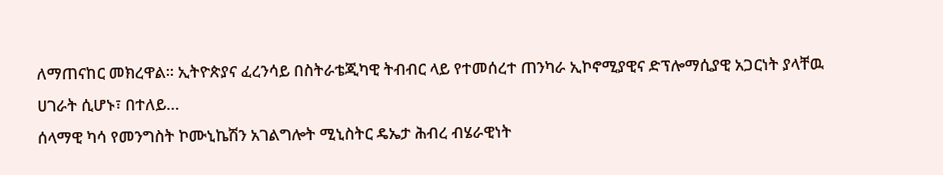ለማጠናከር መክረዋል፡፡ ኢትዮጵያና ፈረንሳይ በስትራቴጂካዊ ትብብር ላይ የተመሰረተ ጠንካራ ኢኮኖሚያዊና ድፕሎማሲያዊ አጋርነት ያላቸዉ ሀገራት ሲሆኑ፣ በተለይ…
ሰላማዊ ካሳ የመንግስት ኮሙኒኬሽን አገልግሎት ሚኒስትር ዴኤታ ሕብረ ብሄራዊነት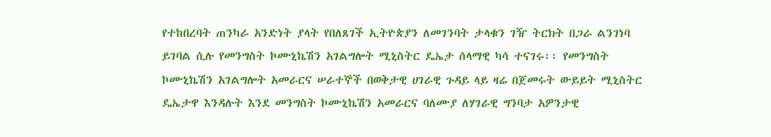የተከበረባት ጠንካራ አንድነት ያላት የበለጸገች ኢትዮጵያን ለመገንባት ታላቁን ገዥ ትርክት በጋራ ልንገነባ ይገባል ሲሉ የመንግስት ኮሙኒኬሽን አገልግሎት ሚኒስትር ዴኤታ ሰላማዊ ካሳ ተናገሩ፡፡ የመንግስት ኮሙኒኬሽን አገልግሎት አመራርና ሠራተኞች በወቅታዊ ሀገራዊ ጉዳይ ላይ ዛሬ በጀመሩት ውይይት ሚኒስትር ዴኤታዋ እንዳሉት እንደ መንግስት ኮሙኒኬሽን አመራርና ባለሙያ ለሃገራዊ ግንባታ አዎንታዊ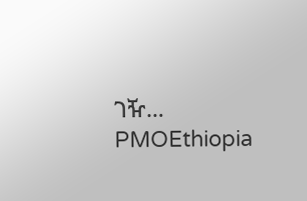ገዥ…
PMOEthiopia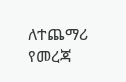ለተጨማሪ የመረጃ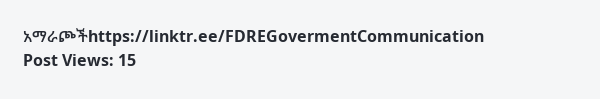አማራጮችhttps://linktr.ee/FDREGovermentCommunication Post Views: 15